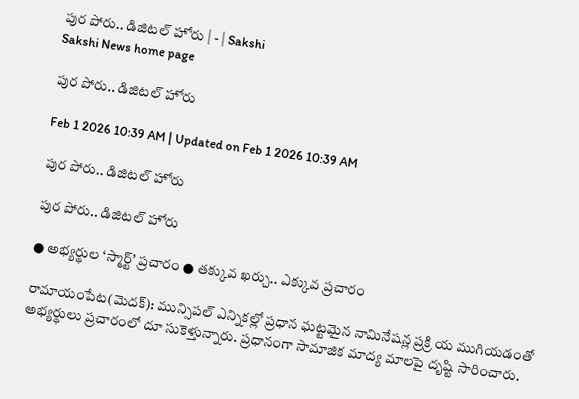పుర పోరు.. డిజిటల్‌ హోరు | - | Sakshi
Sakshi News home page

పుర పోరు.. డిజిటల్‌ హోరు

Feb 1 2026 10:39 AM | Updated on Feb 1 2026 10:39 AM

పుర పోరు.. డిజిటల్‌ హోరు

పుర పోరు.. డిజిటల్‌ హోరు

● అభ్యర్థుల ‘స్మార్ట్‌’ ప్రచారం ● తక్కువ ఖర్చు.. ఎక్కువ ప్రచారం

రామాయంపేట(మెదక్‌): మున్సిపల్‌ ఎన్నికల్లో ప్రధాన ఘట్టమైన నామినేషన్ల ప్రక్రి య ముగియడంతో అభ్యర్థులు ప్రచారంలో దూ సుకెళ్తున్నారు. ప్రధానంగా సామాజిక మాద్య మాలపై దృష్టి సారించారు.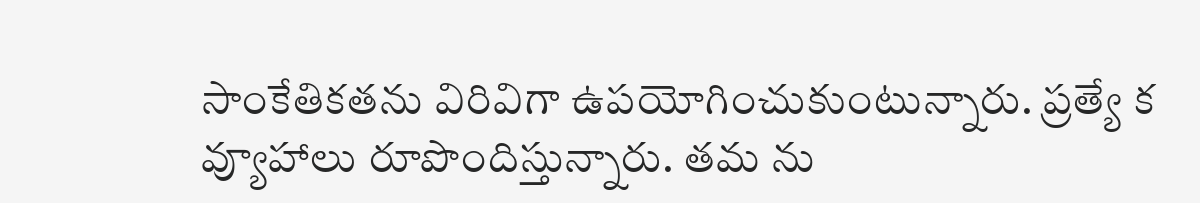సాంకేతికతను విరివిగా ఉపయోగించుకుంటున్నారు. ప్రత్యే క వ్యూహాలు రూపొందిస్తున్నారు. తమ ను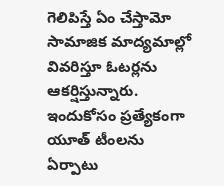గెలిపిస్తే ఏం చేస్తామో సామాజిక మాద్యమాల్లో వివరిస్తూ ఓటర్లను ఆకర్షిస్తున్నారు. ఇందుకోసం ప్రత్యేకంగా యూత్‌ టీంలను ఏర్పాటు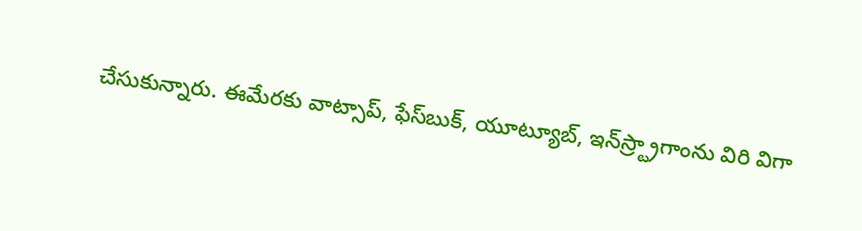చేసుకున్నారు. ఈమేరకు వాట్సాప్‌, ఫేస్‌బుక్‌, యూట్యూబ్‌, ఇన్‌స్ర్ట్రాగాంను విరి విగా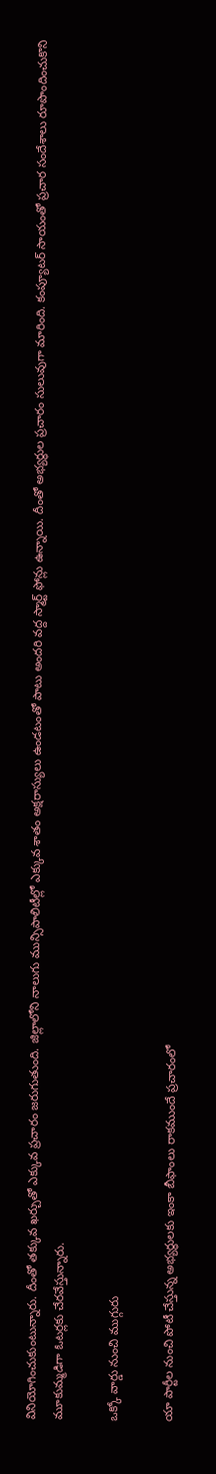వినియోగించుకుంటున్నారు. దీంతో తక్కువ ఖర్చుతో ఎక్కువ ప్రచారం జరుగుతుంది. జిల్లాలోని నాలుగు మున్సిపాలిటీల్లో ఎక్కువ శాతం అక్షరాస్యులు ఉండటంతో పాటు అందరి వద్ద స్మార్ట్‌ ఫోన్లు ఉన్నాయి. దీంతో అభ్యర్థుల ప్రచారం సులువుగా మారింది. కంప్యూటర్‌ సాయంతో ప్రచార సందేశాలు రూపొందించుకొని మూకుమ్మడిగా ఓటర్లకు చేరవేస్తున్నారు.

ఒక్కో వార్డు నుంచి ముగ్గురు

యా పార్టీల నుంచి పోటీ చేస్తున్న అభ్యర్థులకు ఇంకా బీఫాంలు రాకముందే ప్రచారంలో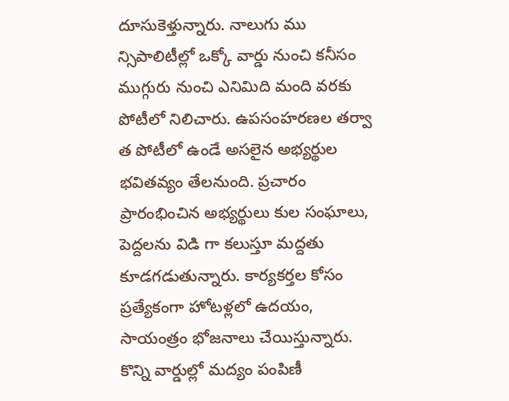దూసుకెళ్తున్నారు. నాలుగు ము న్సిపాలిటీల్లో ఒక్కో వార్డు నుంచి కనీసం ముగ్గురు నుంచి ఎనిమిది మంది వరకు పోటీలో నిలిచారు. ఉపసంహరణల తర్వా త పోటీలో ఉండే అసలైన అభ్యర్థుల భవితవ్యం తేలనుంది. ప్రచారం ప్రారంభించిన అభ్యర్థులు కుల సంఘాలు, పెద్దలను విడి గా కలుస్తూ మద్దతు కూడగడుతున్నారు. కార్యకర్తల కోసం ప్రత్యేకంగా హోటళ్లలో ఉదయం, సాయంత్రం భోజనాలు చేయిస్తున్నారు. కొన్ని వార్డుల్లో మద్యం పంపిణీ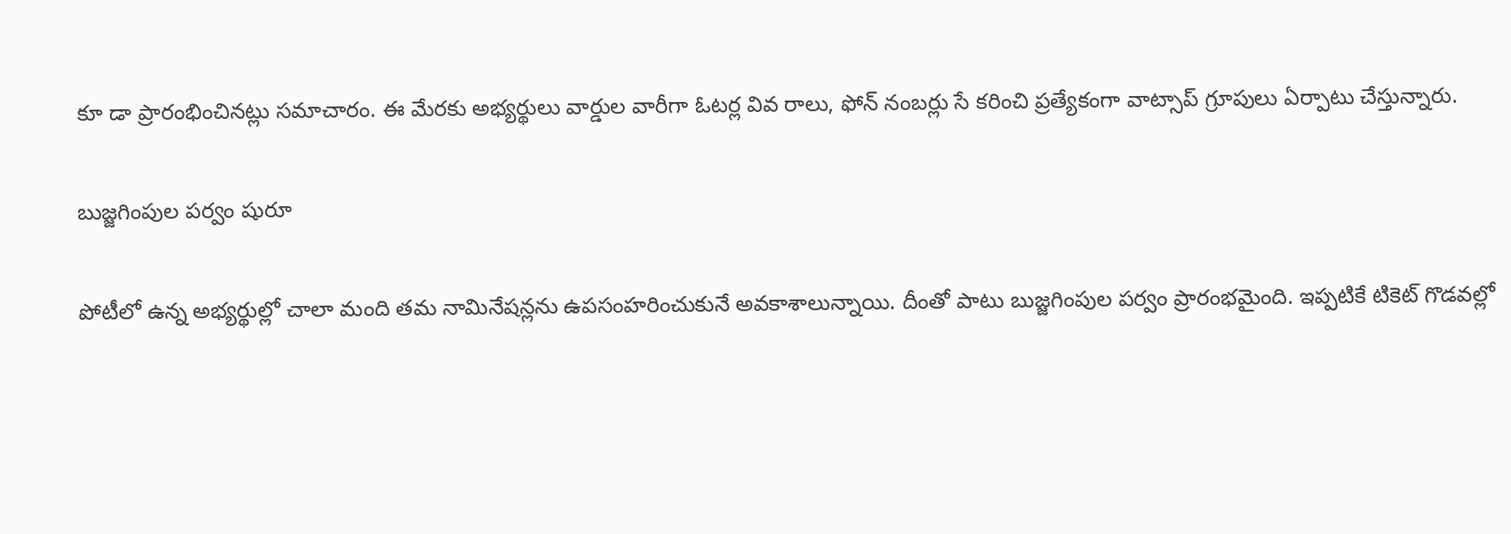కూ డా ప్రారంభించినట్లు సమాచారం. ఈ మేరకు అభ్యర్థులు వార్డుల వారీగా ఓటర్ల వివ రాలు, ఫోన్‌ నంబర్లు సే కరించి ప్రత్యేకంగా వాట్సాప్‌ గ్రూపులు ఏర్పాటు చేస్తున్నారు.

బుజ్జగింపుల పర్వం షురూ

పోటీలో ఉన్న అభ్యర్థుల్లో చాలా మంది తమ నామినేషన్లను ఉపసంహరించుకునే అవకాశాలున్నాయి. దీంతో పాటు బుజ్జగింపుల పర్వం ప్రారంభమైంది. ఇప్పటికే టికెట్‌ గొడవల్లో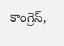కాంగ్రెస్‌,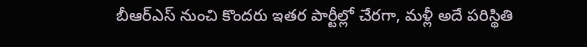బీఆర్‌ఎస్‌ నుంచి కొందరు ఇతర పార్టీల్లో చేరగా, మళ్లీ అదే పరిస్థితి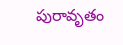పురావృతం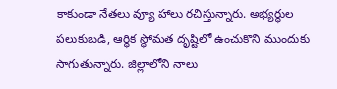కాకుండా నేతలు వ్యూ హాలు రచిస్తున్నారు. అభ్యర్థుల పలుకుబడి, ఆర్థిక స్థోమత దృష్టిలో ఉంచుకొని ముందుకు సాగుతున్నారు. జిల్లాలోని నాలు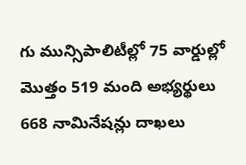గు మున్సిపాలిటీల్లో 75 వార్డుల్లో మొత్తం 519 మంది అభ్యర్థులు 668 నామినేషన్లు దాఖలు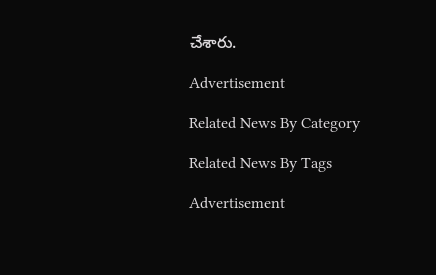చేశారు.

Advertisement

Related News By Category

Related News By Tags

Advertisement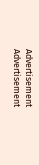Advertisement
Advertisement